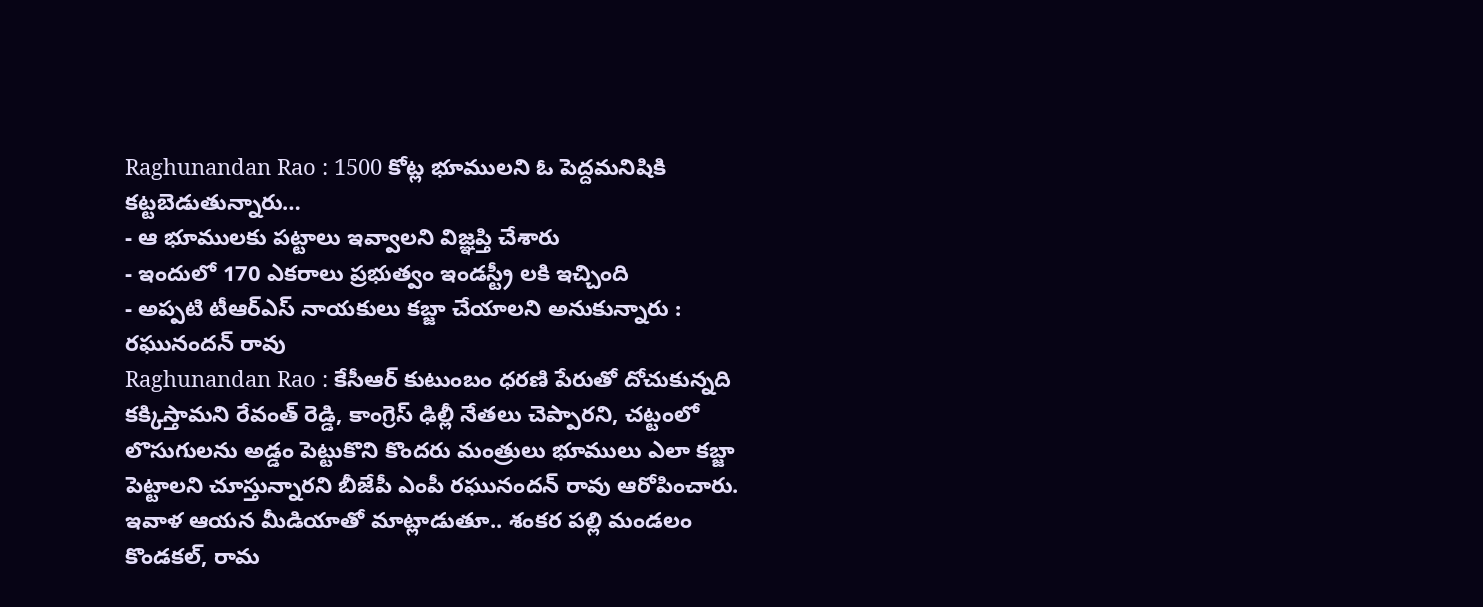Raghunandan Rao : 1500 కోట్ల భూములని ఓ పెద్దమనిషికి కట్టబెడుతున్నారు…
- ఆ భూములకు పట్టాలు ఇవ్వాలని విజ్ఞప్తి చేశారు
- ఇందులో 170 ఎకరాలు ప్రభుత్వం ఇండస్ట్రీ లకి ఇచ్చింది
- అప్పటి టీఆర్ఎస్ నాయకులు కబ్జా చేయాలని అనుకున్నారు : రఘునందన్ రావు
Raghunandan Rao : కేసీఆర్ కుటుంబం ధరణి పేరుతో దోచుకున్నది కక్కిస్తామని రేవంత్ రెడ్డి, కాంగ్రెస్ ఢిల్లీ నేతలు చెప్పారని, చట్టంలో లొసుగులను అడ్డం పెట్టుకొని కొందరు మంత్రులు భూములు ఎలా కబ్జా పెట్టాలని చూస్తున్నారని బీజేపీ ఎంపీ రఘునందన్ రావు ఆరోపించారు. ఇవాళ ఆయన మీడియాతో మాట్లాడుతూ.. శంకర పల్లి మండలం కొండకల్, రామ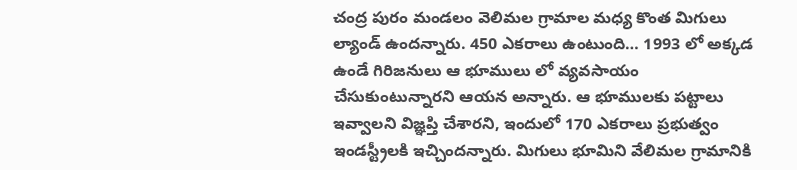చంద్ర పురం మండలం వెలిమల గ్రామాల మధ్య కొంత మిగులు ల్యాండ్ ఉందన్నారు. 450 ఎకరాలు ఉంటుంది… 1993 లో అక్కడ ఉండే గిరిజనులు ఆ భూములు లో వ్యవసాయం చేసుకుంటున్నారని ఆయన అన్నారు. ఆ భూములకు పట్టాలు ఇవ్వాలని విజ్ఞప్తి చేశారని, ఇందులో 170 ఎకరాలు ప్రభుత్వం ఇండస్ట్రీలకి ఇచ్చిందన్నారు. మిగులు భూమిని వేలిమల గ్రామానికి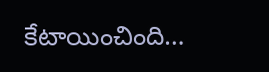కేటాయించింది…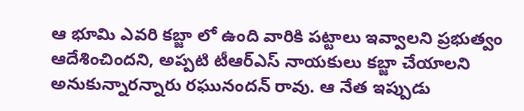ఆ భూమి ఎవరి కబ్జా లో ఉంది వారికి పట్టాలు ఇవ్వాలని ప్రభుత్వం ఆదేశించిందని, అప్పటి టీఆర్ఎస్ నాయకులు కబ్జా చేయాలని అనుకున్నారన్నారు రఘునందన్ రావు. ఆ నేత ఇప్పుడు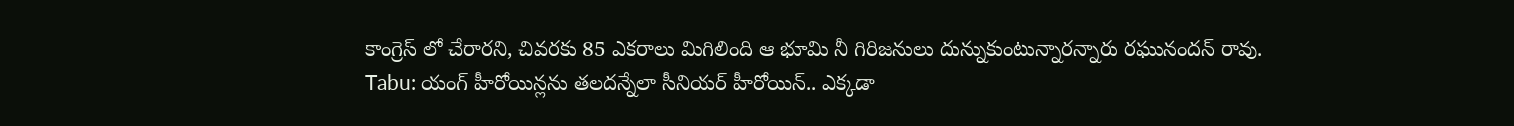కాంగ్రెస్ లో చేరారని, చివరకు 85 ఎకరాలు మిగిలింది ఆ భూమి నీ గిరిజనులు దున్నుకుంటున్నారన్నారు రఘునందన్ రావు.
Tabu: యంగ్ హీరోయిన్లను తలదన్నేలా సీనియర్ హీరోయిన్.. ఎక్కడా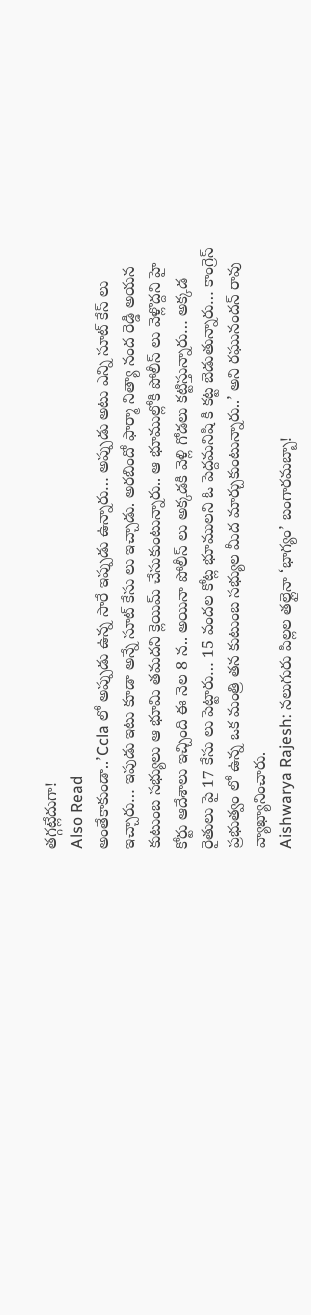తగ్గట్లేదుగా!
Also Read
అంతేకాకుండా..’Ccla లో అప్పుడు ఉన్న సారే ఇప్పుడు ఉన్నారు… అప్పుడు అటు ఎన్ని సూట్ కేస్ లు ఇచ్చారు… ఇపుడు ఇటు కూడా అన్నే సూట్ కేసు లు ఇచ్చాడు. అరబిందో ఫార్మా నిత్యా నంద రెడ్డి అయన కుటుంబ సభ్యులు ఆ భూమి తమదని క్లెయిమ్ చేసుకుంటున్నారు.. ఆ భూముల్లోకి పోలీస్ లు వెళ్లొద్దని హై కోర్టు ఆదేశాలు ఇచ్చింది ఈ నెల 8 న.. అయినా పోలీస్ లు అక్కడకి వెళ్లి గోడలు కట్టిస్తున్నారు… అక్కడ రైతులు పై 17 కేసు లు పెట్టారు… 15 వందల కోట్ల భూములని ఓ పెద్దమనిషి కి కట్ట బెడుతున్నారు… కాంగ్రెస్ ప్రభుత్వం లో ఉన్న ఒక మంత్రి తన కుటుంబ సభ్యుల మీద మార్చుకుంటున్నారు..’ అని రఘునందన్ రావు వ్యాఖ్యానించారు.
Aishwarya Rajesh: నలుగురు పిల్లల తల్లైనా ‘భాగ్యం’ బంగారమబ్బా!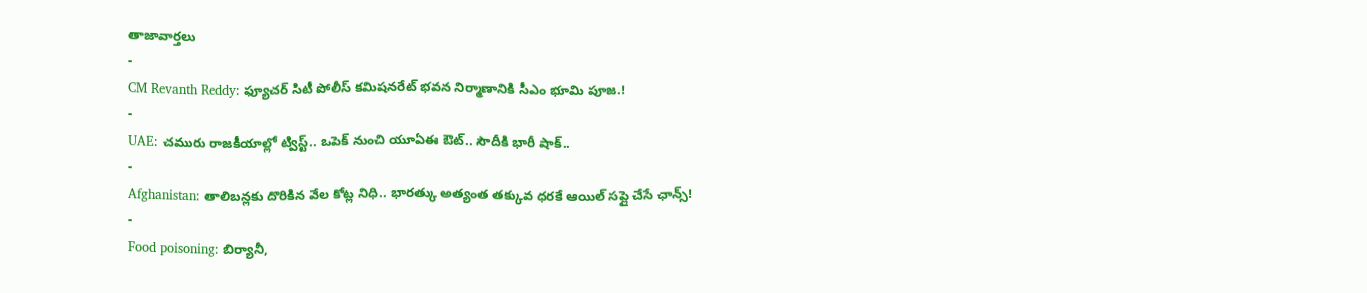తాజావార్తలు
-
CM Revanth Reddy: ఫ్యూచర్ సిటీ పోలీస్ కమిషనరేట్ భవన నిర్మాణానికి సీఎం భూమి పూజ.!
-
UAE: చమురు రాజకీయాల్లో ట్విస్ట్.. ఒపెక్ నుంచి యూఏఈ ఔట్.. సౌదీకి భారీ షాక్..
-
Afghanistan: తాలిబన్లకు దొరికిన వేల కోట్ల నిధి.. భారత్కు అత్యంత తక్కువ ధరకే ఆయిల్ సప్లై చేసే ఛాన్స్!
-
Food poisoning: బిర్యానీ,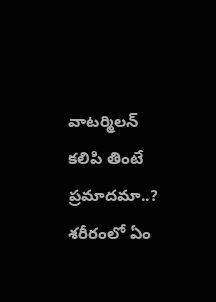వాటర్మిలన్ కలిపి తింటే ప్రమాదమా..? శరీరంలో ఏం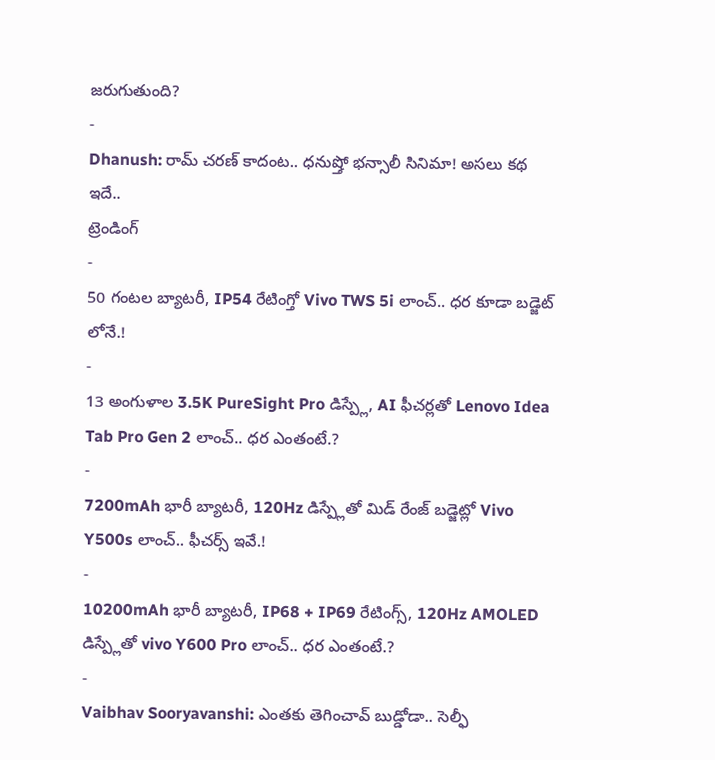జరుగుతుంది?
-
Dhanush: రామ్ చరణ్ కాదంట.. ధనుష్తో భన్సాలీ సినిమా! అసలు కథ ఇదే..
ట్రెండింగ్
-
50 గంటల బ్యాటరీ, IP54 రేటింగ్తో Vivo TWS 5i లాంచ్.. ధర కూడా బడ్జెట్ లోనే.!
-
13 అంగుళాల 3.5K PureSight Pro డిస్ప్లే, AI ఫీచర్లతో Lenovo Idea Tab Pro Gen 2 లాంచ్.. ధర ఎంతంటే.?
-
7200mAh భారీ బ్యాటరీ, 120Hz డిస్ప్లేతో మిడ్ రేంజ్ బడ్జెట్లో Vivo Y500s లాంచ్.. ఫీచర్స్ ఇవే.!
-
10200mAh భారీ బ్యాటరీ, IP68 + IP69 రేటింగ్స్, 120Hz AMOLED డిస్ప్లేతో vivo Y600 Pro లాంచ్.. ధర ఎంతంటే.?
-
Vaibhav Sooryavanshi: ఎంతకు తెగించావ్ బుడ్డోడా.. సెల్ఫీ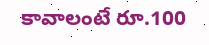కావాలంటే రూ.100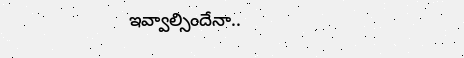ఇవ్వాల్సిందేనా..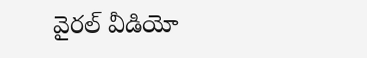వైరల్ వీడియో